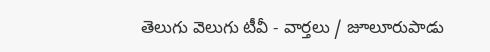తెలుగు వెలుగు టీవీ - వార్తలు / జూలూరుపాడు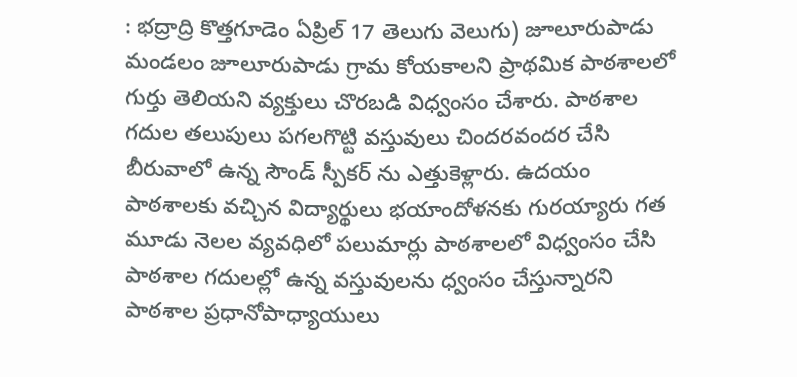: భద్రాద్రి కొత్తగూడెం ఏప్రిల్ 17 తెలుగు వెలుగు) జూలూరుపాడు మండలం జూలూరుపాడు గ్రామ కోయకాలని ప్రాథమిక పాఠశాలలో గుర్తు తెలియని వ్యక్తులు చొరబడి విధ్వంసం చేశారు. పాఠశాల గదుల తలుపులు పగలగొట్టి వస్తువులు చిందరవందర చేసి బీరువాలో ఉన్న సౌండ్ స్పీకర్ ను ఎత్తుకెళ్లారు. ఉదయం పాఠశాలకు వచ్చిన విద్యార్థులు భయాందోళనకు గురయ్యారు గత మూడు నెలల వ్యవధిలో పలుమార్లు పాఠశాలలో విధ్వంసం చేసి పాఠశాల గదులల్లో ఉన్న వస్తువులను ధ్వంసం చేస్తున్నారని పాఠశాల ప్రధానోపాధ్యాయులు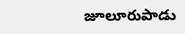జూలూరుపాడు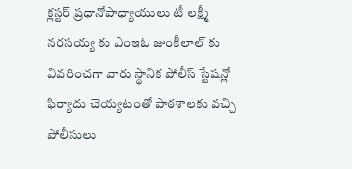క్లస్టర్ ప్రధానోపాధ్యాయులు టీ లక్ష్మీ నరసయ్య కు ఎంఇఓ జుంకీలాల్ కు వివరించగా వారు స్థానిక పోలీస్ స్టేషన్లో ఫిర్యాదు చెయ్యటంతో పాఠశాలకు వచ్చి పోలీసులు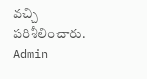వచ్చి పరిశీలించారు.
Admin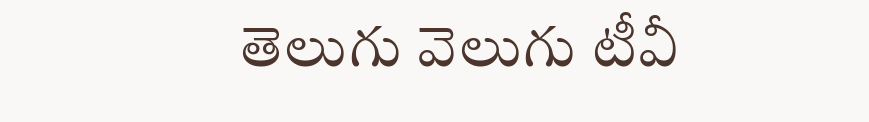తెలుగు వెలుగు టీవీ